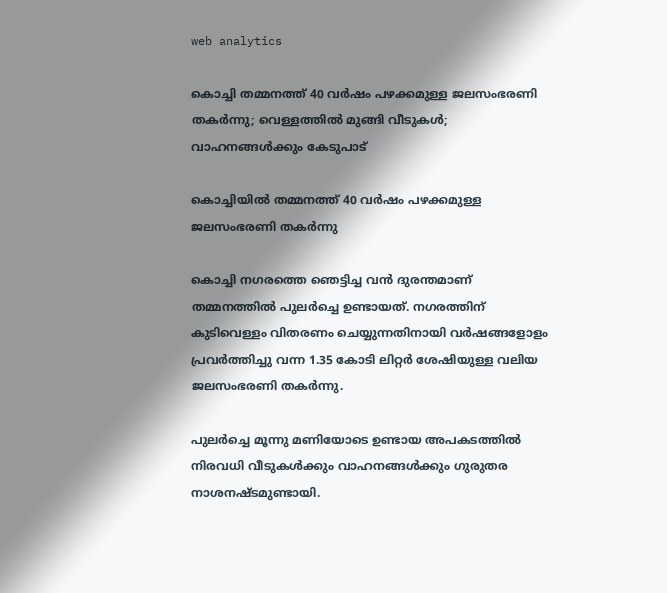web analytics

കൊച്ചി തമ്മനത്ത് 40 വർഷം പഴക്കമുള്ള ജലസംഭരണി തകർന്നു; വെള്ളത്തിൽ മുങ്ങി വീടുകൾ; വാഹനങ്ങൾക്കും കേടുപാട്

കൊച്ചിയിൽ തമ്മനത്ത് 40 വർഷം പഴക്കമുള്ള ജലസംഭരണി തകർന്നു

കൊച്ചി നഗരത്തെ ഞെട്ടിച്ച വൻ ദുരന്തമാണ് തമ്മനത്തിൽ പുലർച്ചെ ഉണ്ടായത്. നഗരത്തിന് കുടിവെള്ളം വിതരണം ചെയ്യുന്നതിനായി വർഷങ്ങളോളം പ്രവർത്തിച്ചു വന്ന 1.35 കോടി ലിറ്റർ ശേഷിയുള്ള വലിയ ജലസംഭരണി തകർന്നു.

പുലർച്ചെ മൂന്നു മണിയോടെ ഉണ്ടായ അപകടത്തിൽ നിരവധി വീടുകൾക്കും വാഹനങ്ങൾക്കും ഗുരുതര നാശനഷ്ടമുണ്ടായി.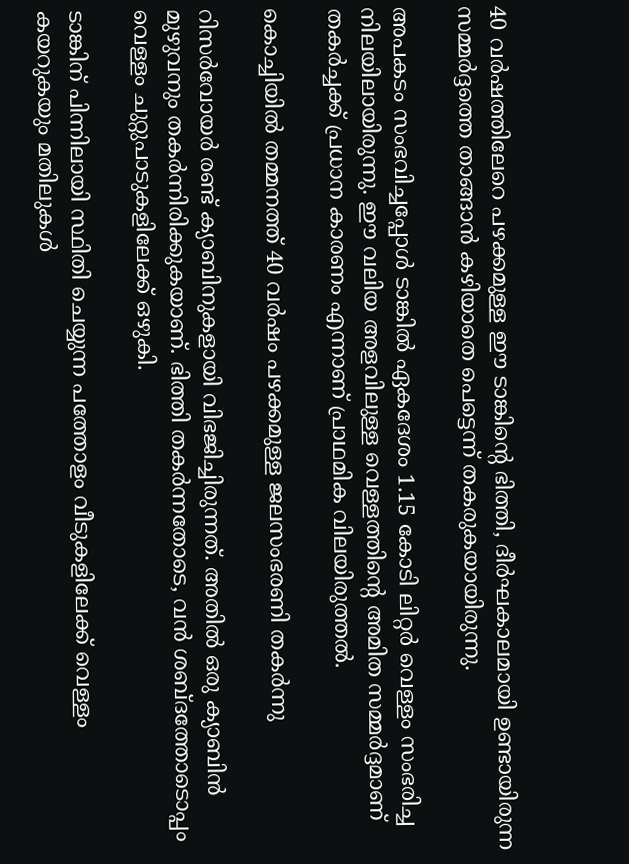40 വർഷത്തിലേറെ പഴക്കമുള്ള ഈ ടാങ്കിന്റെ ഭിത്തി, ദീർഘകാലമായി ഉണ്ടായിരുന്ന സമ്മർദ്ദത്തെ താങ്ങാൻ കഴിയാതെ പെട്ടെന്ന് തകരുകയായിരുന്നു.

അപകടം സംഭവിച്ചപ്പോൾ ടാങ്കിൽ ഏകദേശം 1.15 കോടി ലിറ്റർ വെള്ളം സംഭരിച്ച നിലയിലായിരുന്നു. ഈ വലിയ അളവിലുള്ള വെള്ളത്തിന്റെ അമിത സമ്മർദ്ദമാണ് തകർച്ചക്ക് പ്രധാന കാരണം എന്നാണ് പ്രാഥമിക വിലയിരുത്തൽ.

കൊച്ചിയിൽ തമ്മനത്ത് 40 വർഷം പഴക്കമുള്ള ജലസംഭരണി തകർന്നു

റിസർവോയർ രണ്ട് ക്യാബിനുകളായി വിഭജിച്ചിരുന്നത്. അതിൽ ഒരു ക്യാബിൻ മുഴുവനും തകർന്നിരിക്കുകയാണ്. ഭിത്തി തകർന്നതോടെ, വൻ ശബ്ദത്തോടൊപ്പം വെള്ളം ചുറ്റുപാടുകളിലേക്ക് ഒഴുകി.

ടാങ്കിന് പിന്നിലായി സ്ഥിതി ചെയ്യുന്ന പത്തോളം വീടുകളിലേക്ക് വെള്ളം കയറുകയും മതിലുകൾ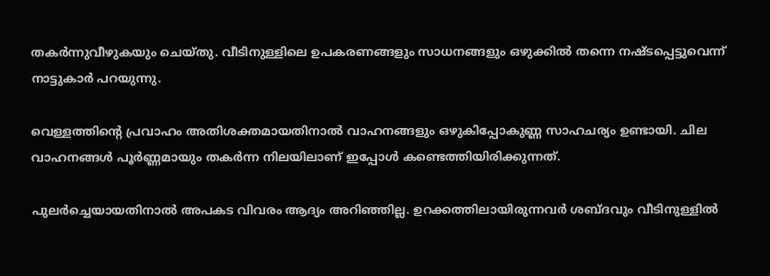തകർന്നുവീഴുകയും ചെയ്തു. വീടിനുള്ളിലെ ഉപകരണങ്ങളും സാധനങ്ങളും ഒഴുക്കിൽ തന്നെ നഷ്ടപ്പെട്ടുവെന്ന് നാട്ടുകാർ പറയുന്നു.

വെള്ളത്തിന്റെ പ്രവാഹം അതിശക്തമായതിനാൽ വാഹനങ്ങളും ഒഴുകിപ്പോകുണ്ണ സാഹചര്യം ഉണ്ടായി. ചില വാഹനങ്ങൾ പൂർണ്ണമായും തകർന്ന നിലയിലാണ് ഇപ്പോൾ കണ്ടെത്തിയിരിക്കുന്നത്.

പുലർച്ചെയായതിനാൽ അപകട വിവരം ആദ്യം അറിഞ്ഞില്ല. ഉറക്കത്തിലായിരുന്നവർ ശബ്ദവും വീടിനുള്ളിൽ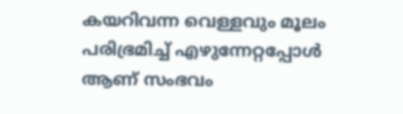കയറിവന്ന വെള്ളവും മൂലം പരിഭ്രമിച്ച് എഴുന്നേറ്റപ്പോൾ ആണ് സംഭവം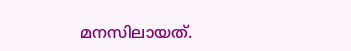മനസിലായത്.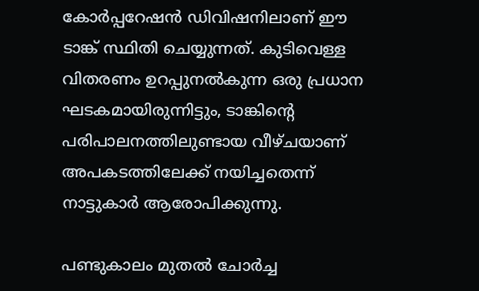കോർപ്പറേഷൻ ഡിവിഷനിലാണ് ഈ ടാങ്ക് സ്ഥിതി ചെയ്യുന്നത്. കുടിവെള്ള വിതരണം ഉറപ്പുനൽകുന്ന ഒരു പ്രധാന ഘടകമായിരുന്നിട്ടും, ടാങ്കിന്റെ പരിപാലനത്തിലുണ്ടായ വീഴ്ചയാണ് അപകടത്തിലേക്ക് നയിച്ചതെന്ന് നാട്ടുകാർ ആരോപിക്കുന്നു.

പണ്ടുകാലം മുതൽ ചോർച്ച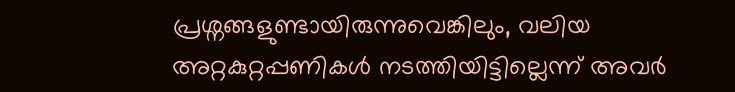പ്രശ്നങ്ങളുണ്ടായിരുന്നുവെങ്കിലും, വലിയ അറ്റകുറ്റപ്പണികൾ നടത്തിയിട്ടില്ലെന്ന് അവർ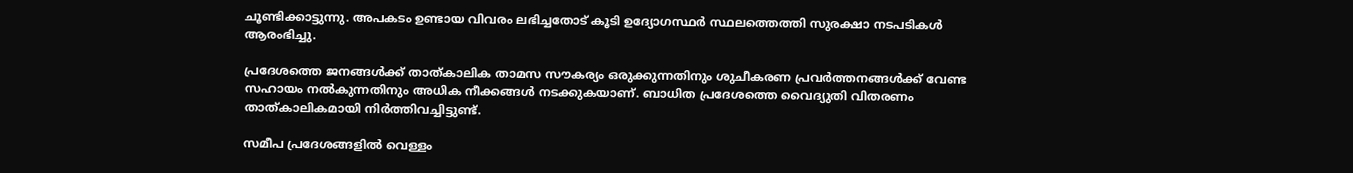ചൂണ്ടിക്കാട്ടുന്നു. അപകടം ഉണ്ടായ വിവരം ലഭിച്ചതോട് കൂടി ഉദ്യോഗസ്ഥർ സ്ഥലത്തെത്തി സുരക്ഷാ നടപടികൾ ആരംഭിച്ചു.

പ്രദേശത്തെ ജനങ്ങൾക്ക് താത്കാലിക താമസ സൗകര്യം ഒരുക്കുന്നതിനും ശുചീകരണ പ്രവർത്തനങ്ങൾക്ക് വേണ്ട സഹായം നൽകുന്നതിനും അധിക നീക്കങ്ങൾ നടക്കുകയാണ്. ബാധിത പ്രദേശത്തെ വൈദ്യുതി വിതരണം താത്കാലികമായി നിർത്തിവച്ചിട്ടുണ്ട്.

സമീപ പ്രദേശങ്ങളിൽ വെള്ളം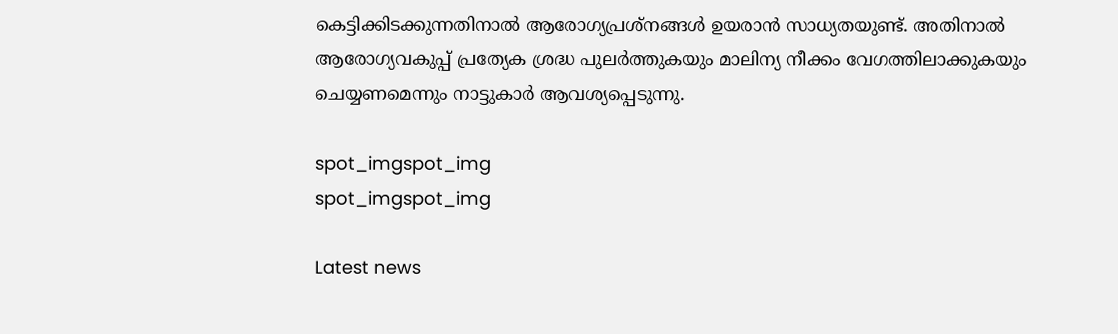കെട്ടിക്കിടക്കുന്നതിനാൽ ആരോഗ്യപ്രശ്നങ്ങൾ ഉയരാൻ സാധ്യതയുണ്ട്. അതിനാൽ ആരോഗ്യവകുപ്പ് പ്രത്യേക ശ്രദ്ധ പുലർത്തുകയും മാലിന്യ നീക്കം വേഗത്തിലാക്കുകയും ചെയ്യണമെന്നും നാട്ടുകാർ ആവശ്യപ്പെടുന്നു.

spot_imgspot_img
spot_imgspot_img

Latest news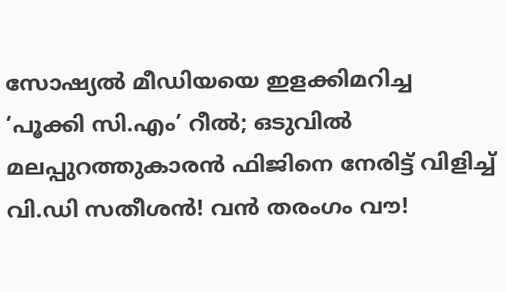സോഷ്യൽ മീഡിയയെ ഇളക്കിമറിച്ച ‘പൂക്കി സി.എം’ റീൽ; ഒടുവിൽ മലപ്പുറത്തുകാരൻ ഫിജിനെ നേരിട്ട് വിളിച്ച് വി.ഡി സതീശൻ! വൻ തരംഗം വൗ!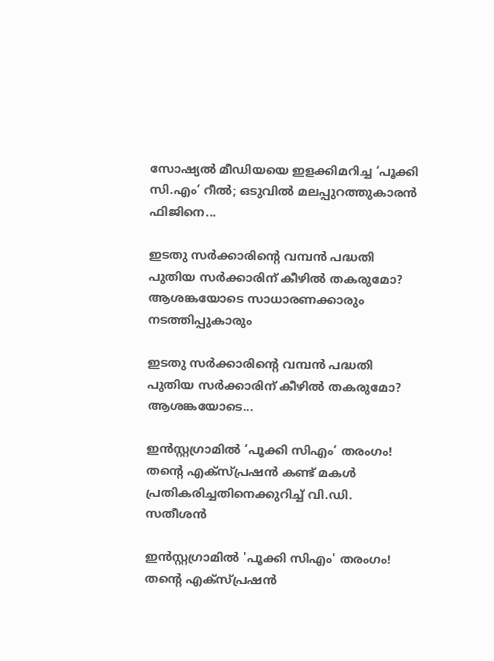സോഷ്യൽ മീഡിയയെ ഇളക്കിമറിച്ച ‘പൂക്കി സി.എം’ റീൽ; ഒടുവിൽ മലപ്പുറത്തുകാരൻ ഫിജിനെ...

ഇടതു സർക്കാരിന്റെ വമ്പൻ പദ്ധതി പുതിയ സർക്കാരിന് കീഴിൽ തകരുമോ? ആശങ്കയോടെ സാധാരണക്കാരും നടത്തിപ്പുകാരും

ഇടതു സർക്കാരിന്റെ വമ്പൻ പദ്ധതി പുതിയ സർക്കാരിന് കീഴിൽ തകരുമോ? ആശങ്കയോടെ...

ഇൻസ്റ്റഗ്രാമിൽ ‘പൂക്കി സിഎം’ തരംഗം! തന്റെ എക്സ്പ്രഷൻ കണ്ട് മകൾ പ്രതികരിച്ചതിനെക്കുറിച്ച് വി.ഡി. സതീശൻ

ഇൻസ്റ്റഗ്രാമിൽ 'പൂക്കി സിഎം' തരംഗം! തന്റെ എക്സ്പ്രഷൻ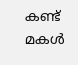കണ്ട് മകൾ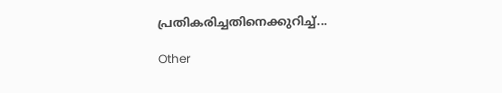പ്രതികരിച്ചതിനെക്കുറിച്ച്...

Other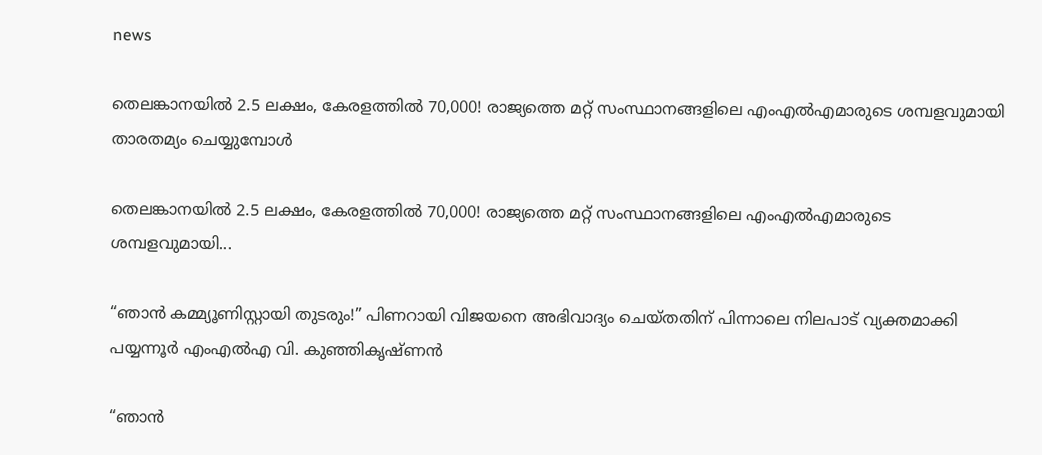news

തെലങ്കാനയിൽ 2.5 ലക്ഷം, കേരളത്തിൽ 70,000! രാജ്യത്തെ മറ്റ് സംസ്ഥാനങ്ങളിലെ എംഎൽഎമാരുടെ ശമ്പളവുമായി താരതമ്യം ചെയ്യുമ്പോൾ

തെലങ്കാനയിൽ 2.5 ലക്ഷം, കേരളത്തിൽ 70,000! രാജ്യത്തെ മറ്റ് സംസ്ഥാനങ്ങളിലെ എംഎൽഎമാരുടെ ശമ്പളവുമായി...

“ഞാൻ കമ്മ്യൂണിസ്റ്റായി തുടരും!” പിണറായി വിജയനെ അഭിവാദ്യം ചെയ്തതിന് പിന്നാലെ നിലപാട് വ്യക്തമാക്കി പയ്യന്നൂർ എംഎൽഎ വി. കുഞ്ഞികൃഷ്ണൻ

“ഞാൻ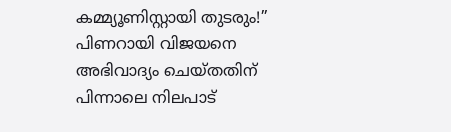കമ്മ്യൂണിസ്റ്റായി തുടരും!” പിണറായി വിജയനെ അഭിവാദ്യം ചെയ്തതിന് പിന്നാലെ നിലപാട്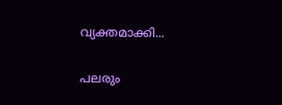വ്യക്തമാക്കി...

പലരും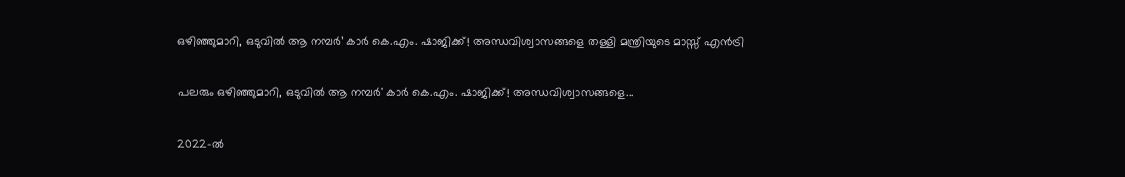ഒഴിഞ്ഞുമാറി, ഒടുവിൽ ആ നമ്പർ’ കാർ കെ.എം. ഷാജിക്ക്! അന്ധവിശ്വാസങ്ങളെ തള്ളി മന്ത്രിയുടെ മാസ്സ് എൻട്രി

പലരും ഒഴിഞ്ഞുമാറി, ഒടുവിൽ ആ നമ്പർ' കാർ കെ.എം. ഷാജിക്ക്! അന്ധവിശ്വാസങ്ങളെ...

2022-ൽ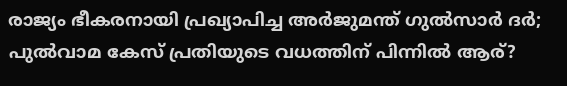രാജ്യം ഭീകരനായി പ്രഖ്യാപിച്ച അർജുമന്ത് ഗുൽസാർ ദർ; പുൽവാമ കേസ് പ്രതിയുടെ വധത്തിന് പിന്നിൽ ആര്?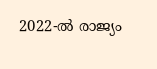2022-ൽ രാജ്യം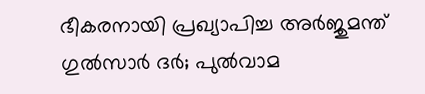ഭീകരനായി പ്രഖ്യാപിച്ച അർജുമന്ത് ഗുൽസാർ ദർ; പുൽവാമ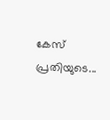കേസ് പ്രതിയുടെ...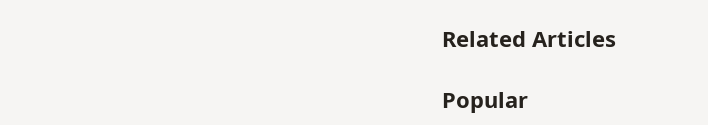Related Articles

Popular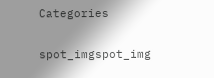Categories

spot_imgspot_img